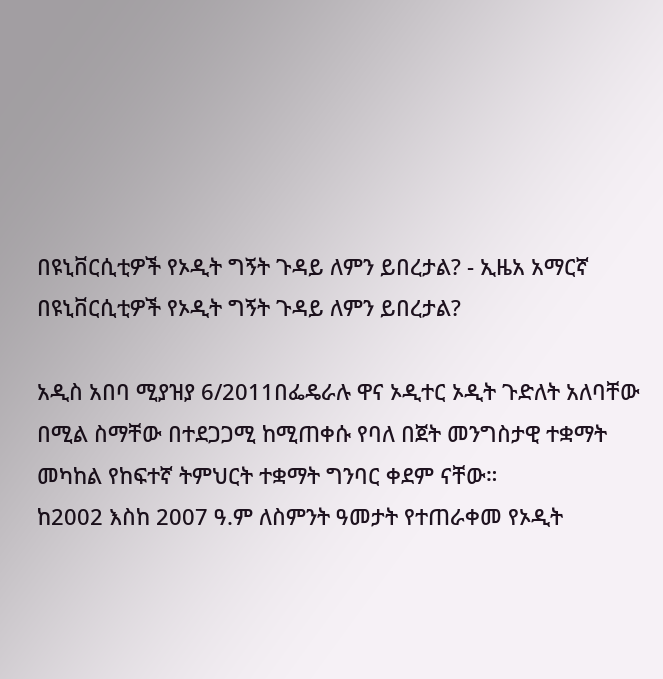በዩኒቨርሲቲዎች የኦዲት ግኝት ጉዳይ ለምን ይበረታል? - ኢዜአ አማርኛ
በዩኒቨርሲቲዎች የኦዲት ግኝት ጉዳይ ለምን ይበረታል?

አዲስ አበባ ሚያዝያ 6/2011በፌዴራሉ ዋና ኦዲተር ኦዲት ጉድለት አለባቸው በሚል ስማቸው በተደጋጋሚ ከሚጠቀሱ የባለ በጀት መንግስታዊ ተቋማት መካከል የከፍተኛ ትምህርት ተቋማት ግንባር ቀደም ናቸው።
ከ2002 እስከ 2007 ዓ.ም ለስምንት ዓመታት የተጠራቀመ የኦዲት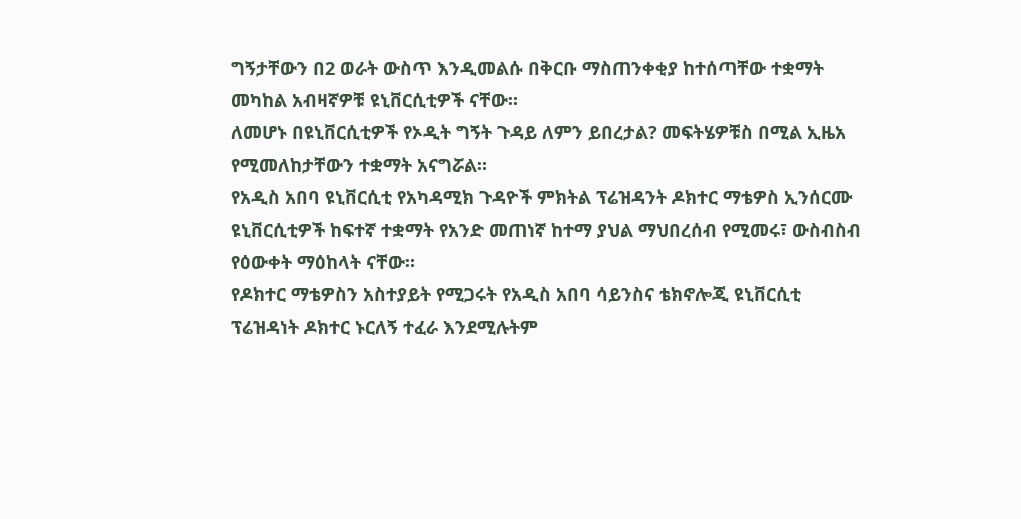ግኝታቸውን በ2 ወራት ውስጥ እንዲመልሱ በቅርቡ ማስጠንቀቂያ ከተሰጣቸው ተቋማት መካከል አብዛኛዎቹ ዩኒቨርሲቲዎች ናቸው።
ለመሆኑ በዩኒቨርሲቲዎች የኦዲት ግኝት ጉዳይ ለምን ይበረታል? መፍትሄዎቹስ በሚል ኢዜአ የሚመለከታቸውን ተቋማት አናግሯል።
የአዲስ አበባ ዩኒቨርሲቲ የአካዳሚክ ጉዳዮች ምክትል ፕሬዝዳንት ዶክተር ማቴዎስ ኢንሰርሙ ዩኒቨርሲቲዎች ከፍተኛ ተቋማት የአንድ መጠነኛ ከተማ ያህል ማህበረሰብ የሚመሩ፣ ውስብስብ የዕውቀት ማዕከላት ናቸው።
የዶክተር ማቴዎስን አስተያይት የሚጋሩት የአዲስ አበባ ሳይንስና ቴክኖሎጂ ዩኒቨርሲቲ ፕሬዝዳነት ዶክተር ኑርለኝ ተፈራ እንደሚሉትም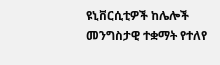ዩኒቨርሲቲዎች ከሌሎች መንግስታዊ ተቋማት የተለየ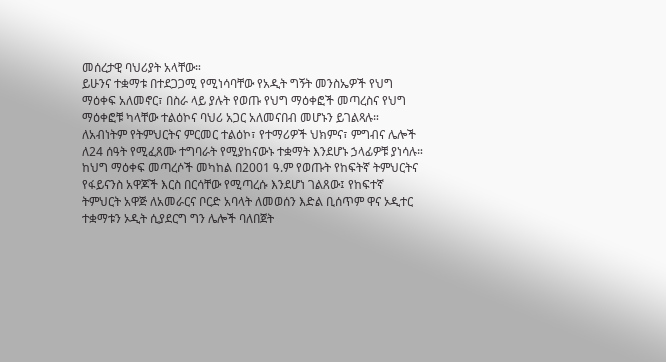መሰረታዊ ባህሪያት አላቸው።
ይሁንና ተቋማቱ በተደጋጋሚ የሚነሳባቸው የአዲት ግኝት መንስኤዎች የህግ ማዕቀፍ አለመኖር፣ በስራ ላይ ያሉት የወጡ የህግ ማዕቀፎች መጣረስና የህግ ማዕቀፎቹ ካላቸው ተልዕኮና ባህሪ አጋር አለመናበብ መሆኑን ይገልጻሉ።
ለአብነትም የትምህርትና ምርመር ተልዕኮ፣ የተማሪዎች ህክምና፣ ምግብና ሌሎች ለ24 ሰዓት የሚፈጸሙ ተግባራት የሚያከናውኑ ተቋማት እንደሆኑ ኃላፊዎቹ ያነሳሉ።
ከህግ ማዕቀፍ መጣረሶች መካከል በ2001 ዓ.ም የወጡት የከፍትኛ ትምህርትና የፋይናንስ አዋጆች እርስ በርሳቸው የሚጣረሱ እንደሆነ ገልጸው፤ የከፍተኛ ትምህርት አዋጅ ለአመራርና ቦርድ አባላት ለመወሰን እድል ቢሰጥም ዋና ኦዲተር ተቋማቱን ኦዲት ሲያደርግ ግን ሌሎች ባለበጀት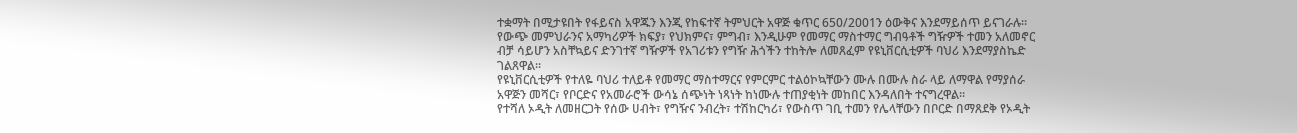ተቋማት በሚታዩበት የፋይናስ አዋጁን እንጂ የከፍተኛ ትምህርት አዋጅ ቁጥር 650/2001ን ዕውቅና እንደማይሰጥ ይናገራሉ።
የውጭ መምህራንና አማካሪዎች ክፍያ፣ የህክምና፣ ምግብ፣ እንዲሁም የመማር ማስተማር ግብዓቶች ግዥዎች ተመን አለመኖር ብቻ ሳይሆን አስቸኳይና ድንገተኛ ግዥዎች የአገሪቱን የግዥ ሕጎችን ተከትሎ ለመጸፈም የዩኒቨርሲቲዎች ባህሪ እንደማያስኬድ ገልጸዋል።
የዩኒቨርሲቲዎች የተለዬ ባህሪ ተለይቶ የመማር ማስተማርና የምርምር ተልዕኮኳቸውን ሙሉ በሙሉ ስራ ላይ ለማዋል የማያሰራ አዋጅን መሻር፣ የቦርድና የአመራሮች ውሳኔ ሰጭነት ነጻነት ከነሙሉ ተጠያቂነት መከበር እንዳለበት ተናግረዋል።
የተሻለ ኦዲት ለመዘርጋት የሰው ሀብት፣ የግዥና ንብረት፣ ተሽከርካሪ፣ የውስጥ ገቢ ተመን የሌላቸውን በቦርድ በማጸደቅ የኦዲት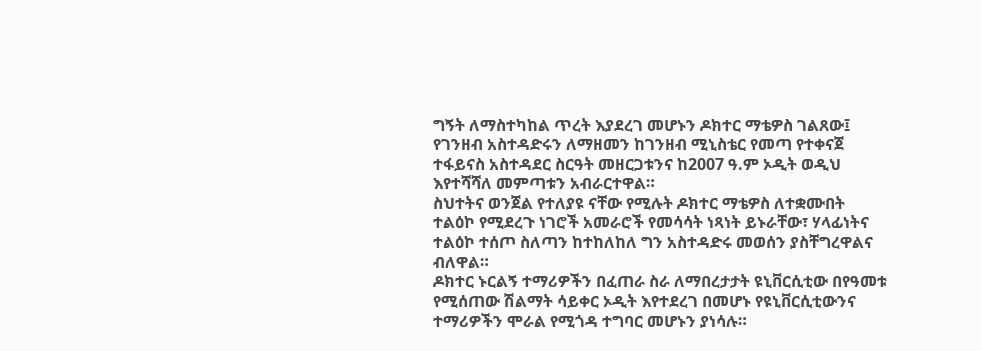ግኝት ለማስተካከል ጥረት እያደረገ መሆኑን ዶክተር ማቴዎስ ገልጸው፤ የገንዘብ አስተዳድሩን ለማዘመን ከገንዘብ ሚኒስቴር የመጣ የተቀናጀ ተፋይናስ አስተዳደር ስርዓት መዘርጋቱንና ከ2007 ዓ.ም ኦዲት ወዲህ እየተሻሻለ መምጣቱን አብራርተዋል።
ስህተትና ወንጀል የተለያዩ ናቸው የሚሉት ዶክተር ማቴዎስ ለተቋሙበት ተልዕኮ የሚደረጉ ነገሮች አመራሮች የመሳሳት ነጻነት ይኑራቸው፣ ሃላፊነትና ተልዕኮ ተሰጦ ስለጣን ከተከለከለ ግን አስተዳድሩ መወሰን ያስቸግረዋልና ብለዋል።
ዶክተር ኑርልኝ ተማሪዎችን በፈጠራ ስራ ለማበረታታት ዩኒቨርሲቲው በየዓመቱ የሚሰጠው ሽልማት ሳይቀር ኦዲት እየተደረገ በመሆኑ የዩኒቨርሲቲውንና ተማሪዎችን ሞራል የሚጎዳ ተግባር መሆኑን ያነሳሉ።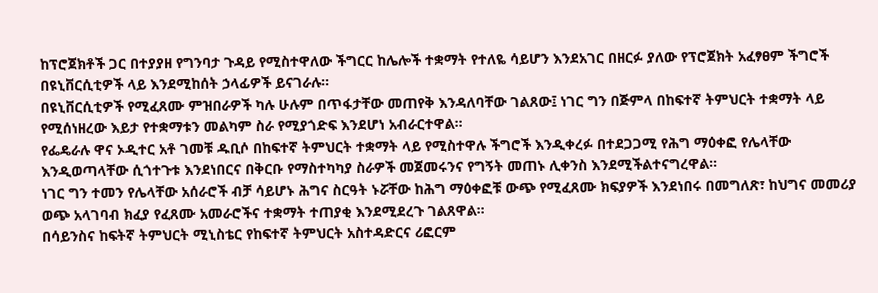ከፕሮጀክቶች ጋር በተያያዘ የግንባታ ጉዳይ የሚስተዋለው ችግርር ከሌሎች ተቋማት የተለዬ ሳይሆን እንደአገር በዘርፉ ያለው የፕሮጀክት አፈፃፀም ችግሮች በዩኒቨርሲቲዎች ላይ እንደሚከሰት ኃላፊዎች ይናገራሉ።
በዩኒቨርሲቲዎች የሚፈጸሙ ምዝበራዎች ካሉ ሁሉም በጥፋታቸው መጠየቅ እንዳለባቸው ገልጸው፤ ነገር ግን በጅምላ በከፍተኛ ትምህርት ተቋማት ላይ የሚሰነዘረው እይታ የተቋማቱን መልካም ስራ የሚያጎድፍ እንደሆነ አብራርተዋል።
የፌዴራሉ ዋና ኦዲተር አቶ ገመቹ ዱቢሶ በከፍተኛ ትምህርት ተቋማት ላይ የሚስተዋሉ ችግሮች እንዲቀረፉ በተደጋጋሚ የሕግ ማዕቀፎ የሌላቸው እንዲወጣላቸው ሲጎተጉቱ እንደነበርና በቅርቡ የማስተካካያ ስራዎች መጀመሩንና የግኝት መጠኑ ሊቀንስ እንደሚችልተናግረዋል።
ነገር ግን ተመን የሌላቸው አሰራሮች ብቻ ሳይሆኑ ሕግና ስርዓት ኑሯቸው ከሕግ ማዕቀፎቹ ውጭ የሚፈጸሙ ክፍያዎች እንደነበሩ በመግለጽ፣ ከህግና መመሪያ ወጭ አላገባብ ክፈያ የፈጸሙ አመራሮችና ተቋማት ተጠያቂ እንደሚደረጉ ገልጸዋል።
በሳይንስና ከፍትኛ ትምህርት ሚኒስቴር የከፍተኛ ትምህርት አስተዳድርና ሪፎርም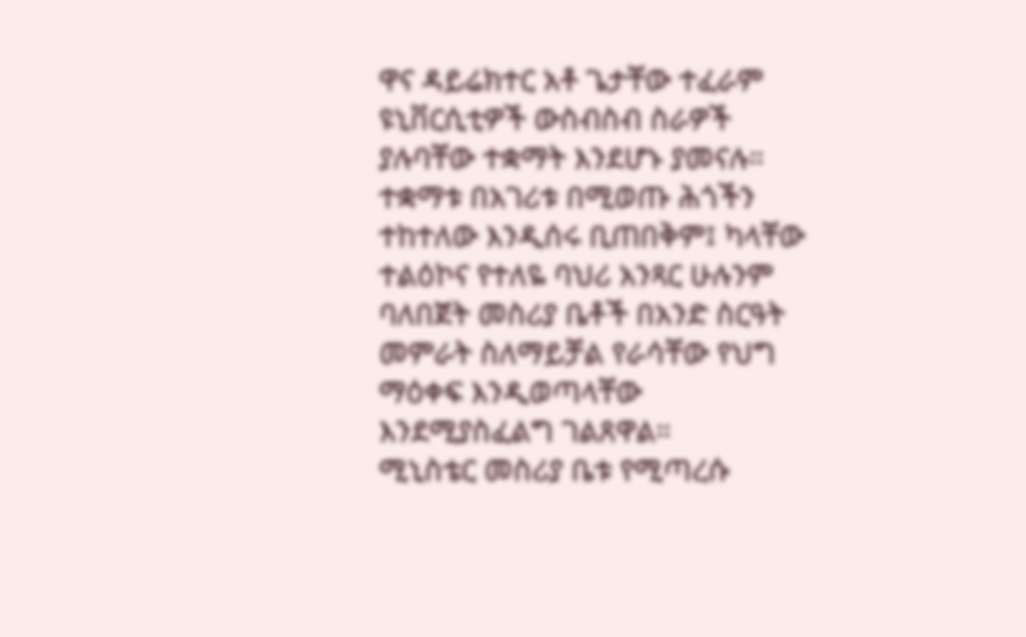ዋና ዳይሬክተር አቶ ጌታቸው ተፈራም ዩኒቨርሲቲዎች ውስብስብ ስራዎች ያሉባቸው ተቋማት እንደሆኑ ያመናሉ።
ተቋማቱ በአገሪቱ በሚወጡ ሕጎችን ተከተለው እንዲሰሩ ቢጠበቅም፤ ካላቸው ተልዕኮና የተለዬ ባህሪ አንጻር ሁሉንም ባለበጀት መስሪያ ቤቶች በአንድ ስርዓት መምራት ስለማይቻል የራሳቸው የህግ ማዕቀፍ እንዲወጣላቸው እንደሚያስፈልግ ገልጸዋል።
ሚኒስቴር መስሪያ ቤቱ የሚጣረሱ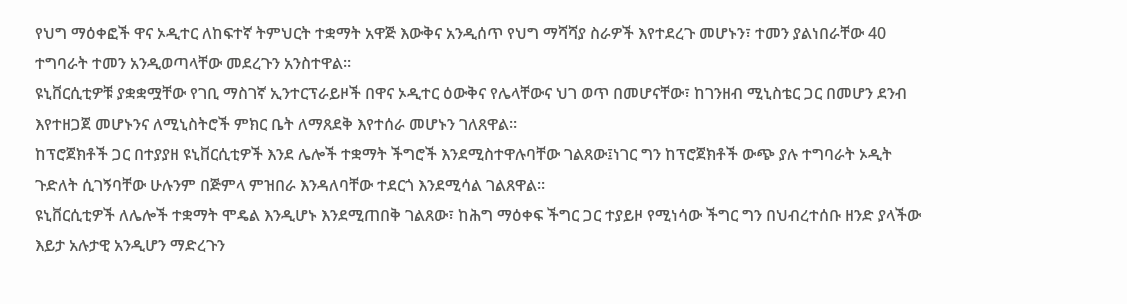የህግ ማዕቀፎች ዋና ኦዲተር ለከፍተኛ ትምህርት ተቋማት አዋጅ እውቅና አንዲሰጥ የህግ ማሻሻያ ስራዎች እየተደረጉ መሆኑን፣ ተመን ያልነበራቸው 40 ተግባራት ተመን አንዲወጣላቸው መደረጉን አንስተዋል።
ዩኒቨርሲቲዎቹ ያቋቋሟቸው የገቢ ማስገኛ ኢንተርፕራይዞች በዋና ኦዲተር ዕውቅና የሌላቸውና ህገ ወጥ በመሆናቸው፣ ከገንዘብ ሚኒስቴር ጋር በመሆን ደንብ እየተዘጋጀ መሆኑንና ለሚኒስትሮች ምክር ቤት ለማጸደቅ እየተሰራ መሆኑን ገለጸዋል።
ከፕሮጀክቶች ጋር በተያያዘ ዩኒቨርሲቲዎች እንደ ሌሎች ተቋማት ችግሮች እንደሚስተዋሉባቸው ገልጸው፤ነገር ግን ከፕሮጀክቶች ውጭ ያሉ ተግባራት ኦዲት ጉድለት ሲገኝባቸው ሁሉንም በጅምላ ምዝበራ እንዳለባቸው ተደርጎ እንደሚሳል ገልጸዋል።
ዩኒቨርሲቲዎች ለሌሎች ተቋማት ሞዴል እንዲሆኑ እንደሚጠበቅ ገልጸው፣ ከሕግ ማዕቀፍ ችግር ጋር ተያይዞ የሚነሳው ችግር ግን በህብረተሰቡ ዘንድ ያላችው እይታ አሉታዊ አንዲሆን ማድረጉን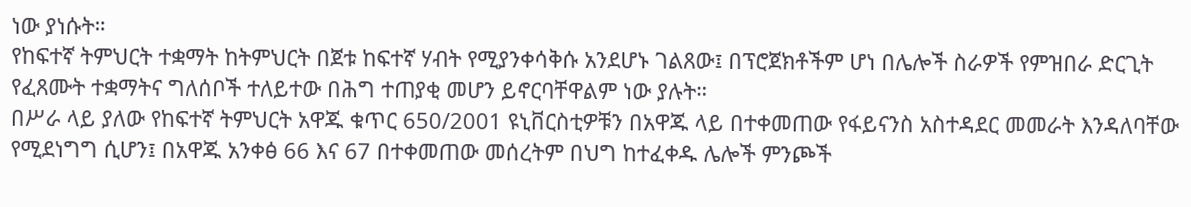ነው ያነሱት።
የከፍተኛ ትምህርት ተቋማት ከትምህርት በጀቱ ከፍተኛ ሃብት የሚያንቀሳቅሱ አንደሆኑ ገልጸው፤ በፕሮጀክቶችም ሆነ በሌሎች ስራዎች የምዝበራ ድርጊት የፈጸሙት ተቋማትና ግለሰቦች ተለይተው በሕግ ተጠያቂ መሆን ይኖርባቸዋልም ነው ያሉት።
በሥራ ላይ ያለው የከፍተኛ ትምህርት አዋጁ ቁጥር 650/2001 ዩኒቨርስቲዎቹን በአዋጁ ላይ በተቀመጠው የፋይናንስ አስተዳደር መመራት እንዳለባቸው የሚደነግግ ሲሆን፤ በአዋጁ አንቀፅ 66 እና 67 በተቀመጠው መሰረትም በህግ ከተፈቀዱ ሌሎች ምንጮች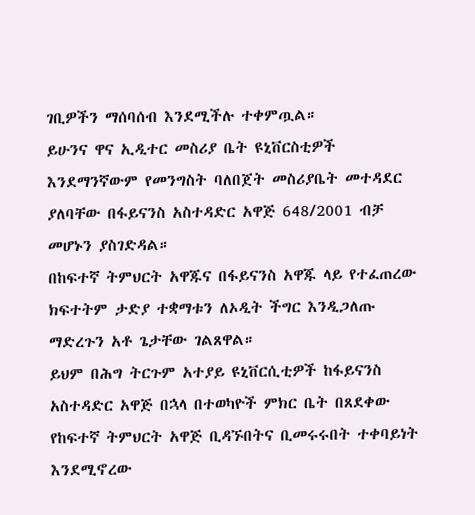ገቢዎችን ማሰባሰብ እንደሚችሉ ተቀምጧል።
ይሁንና ዋና ኢዲተር መስሪያ ቤት ዩኒቨርስቲዎች እንደማንኛውም የመንግስት ባለበጀት መስሪያቤት መተዳደር ያለባቸው በፋይናንስ አስተዳድር አዋጅ 648/2001 ብቻ መሆኑን ያስገድዳል።
በከፍተኛ ትምህርት አዋጁና በፋይናንስ አዋጁ ላይ የተፈጠረው ክፍተትም ታድያ ተቋማቱን ለኦዲት ችግር እንዲጋለጡ ማድረጉን አቶ ጌታቸው ገልጸዋል።
ይህም በሕግ ትርጉም አተያይ ዩኒቨርሲቲዎች ከፋይናንስ አስተዳድር አዋጅ በኋላ በተወካዮች ምክር ቤት በጸደቀው የከፍተኛ ትምህርት አዋጅ ቢዳኙበትና ቢመሩሩበት ተቀባይነት እንደሚኖረው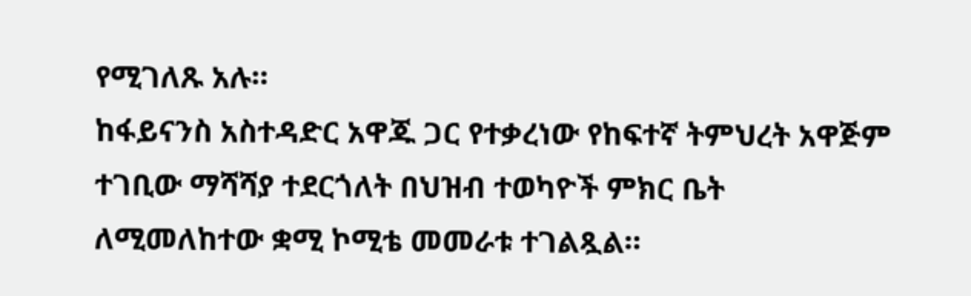የሚገለጹ አሉ።
ከፋይናንስ አስተዳድር አዋጁ ጋር የተቃረነው የከፍተኛ ትምህረት አዋጅም ተገቢው ማሻሻያ ተደርጎለት በህዝብ ተወካዮች ምክር ቤት ለሚመለከተው ቋሚ ኮሚቴ መመራቱ ተገልጿል።